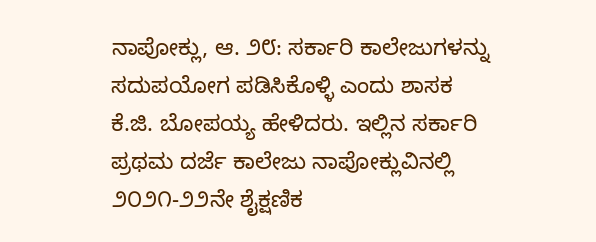ನಾಪೋಕ್ಲು, ಆ. ೨೮: ಸರ್ಕಾರಿ ಕಾಲೇಜುಗಳನ್ನು ಸದುಪಯೋಗ ಪಡಿಸಿಕೊಳ್ಳಿ ಎಂದು ಶಾಸಕ ಕೆ.ಜಿ. ಬೋಪಯ್ಯ ಹೇಳಿದರು. ಇಲ್ಲಿನ ಸರ್ಕಾರಿ ಪ್ರಥಮ ದರ್ಜೆ ಕಾಲೇಜು ನಾಪೋಕ್ಲುವಿನಲ್ಲಿ ೨೦೨೧-೨೨ನೇ ಶೈಕ್ಷಣಿಕ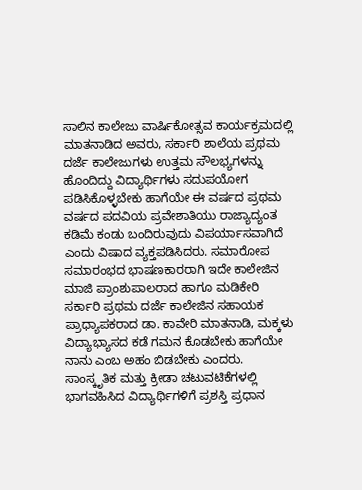ಸಾಲಿನ ಕಾಲೇಜು ವಾರ್ಷಿಕೋತ್ಸವ ಕಾರ್ಯಕ್ರಮದಲ್ಲಿ ಮಾತನಾಡಿದ ಅವರು, ಸರ್ಕಾರಿ ಶಾಲೆಯ ಪ್ರಥಮ ದರ್ಜೆ ಕಾಲೇಜುಗಳು ಉತ್ತಮ ಸೌಲಭ್ಯಗಳನ್ನು ಹೊಂದಿದ್ದು ವಿದ್ಯಾರ್ಥಿಗಳು ಸದುಪಯೋಗ ಪಡಿಸಿಕೊಳ್ಳಬೇಕು ಹಾಗೆಯೇ ಈ ವರ್ಷದ ಪ್ರಥಮ ವರ್ಷದ ಪದವಿಯ ಪ್ರವೇಶಾತಿಯು ರಾಜ್ಯಾದ್ಯಂತ ಕಡಿಮೆ ಕಂಡು ಬಂದಿರುವುದು ವಿಪರ್ಯಾಸವಾಗಿದೆ ಎಂದು ವಿಷಾದ ವ್ಯಕ್ತಪಡಿಸಿದರು. ಸಮಾರೋಪ ಸಮಾರಂಭದ ಭಾಷಣಕಾರರಾಗಿ ಇದೇ ಕಾಲೇಜಿನ ಮಾಜಿ ಪ್ರಾಂಶುಪಾಲರಾದ ಹಾಗೂ ಮಡಿಕೇರಿ ಸರ್ಕಾರಿ ಪ್ರಥಮ ದರ್ಜೆ ಕಾಲೇಜಿನ ಸಹಾಯಕ ಪ್ರಾಧ್ಯಾಪಕರಾದ ಡಾ. ಕಾವೇರಿ ಮಾತನಾಡಿ, ಮಕ್ಕಳು ವಿದ್ಯಾಭ್ಯಾಸದ ಕಡೆ ಗಮನ ಕೊಡಬೇಕು ಹಾಗೆಯೇ ನಾನು ಎಂಬ ಅಹಂ ಬಿಡಬೇಕು ಎಂದರು. ಸಾಂಸ್ಕೃತಿಕ ಮತ್ತು ಕ್ರೀಡಾ ಚಟುವಟಿಕೆಗಳಲ್ಲಿ ಭಾಗವಹಿಸಿದ ವಿದ್ಯಾರ್ಥಿಗಳಿಗೆ ಪ್ರಶಸ್ತಿ ಪ್ರಧಾನ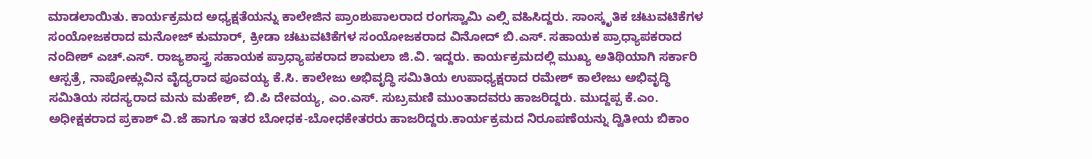ಮಾಡಲಾಯಿತು. ಕಾರ್ಯಕ್ರಮದ ಅಧ್ಯಕ್ಷತೆಯನ್ನು ಕಾಲೇಜಿನ ಪ್ರಾಂಶುಪಾಲರಾದ ರಂಗಸ್ವಾಮಿ ಎಲ್ಸಿ ವಹಿಸಿದ್ದರು. ಸಾಂಸ್ಕೃತಿಕ ಚಟುವಟಿಕೆಗಳ ಸಂಯೋಜಕರಾದ ಮನೋಜ್ ಕುಮಾರ್, ಕ್ರೀಡಾ ಚಟುವಟಿಕೆಗಳ ಸಂಯೋಜಕರಾದ ವಿನೋದ್ ಬಿ.ಎಸ್. ಸಹಾಯಕ ಪ್ರಾಧ್ಯಾಪಕರಾದ ನಂದೀಶ್ ಎಚ್.ಎಸ್. ರಾಜ್ಯಶಾಸ್ತ್ರ ಸಹಾಯಕ ಪ್ರಾಧ್ಯಾಪಕರಾದ ಶಾಮಲಾ ಜಿ.ವಿ. ಇದ್ದರು. ಕಾರ್ಯಕ್ರಮದಲ್ಲಿ ಮುಖ್ಯ ಅತಿಥಿಯಾಗಿ ಸರ್ಕಾರಿ ಆಸ್ಪತ್ರೆ, ನಾಪೋಕ್ಲುವಿನ ವೈದ್ಯರಾದ ಪೂವಯ್ಯ ಕೆ.ಸಿ. ಕಾಲೇಜು ಅಭಿವೃದ್ಧಿ ಸಮಿತಿಯ ಉಪಾಧ್ಯಕ್ಷರಾದ ರಮೇಶ್ ಕಾಲೇಜು ಅಭಿವೃದ್ಧಿ ಸಮಿತಿಯ ಸದಸ್ಯರಾದ ಮನು ಮಹೇಶ್, ಬಿ.ಪಿ ದೇವಯ್ಯ, ಎಂ.ಎಸ್. ಸುಬ್ರಮಣಿ ಮುಂತಾದವರು ಹಾಜರಿದ್ದರು. ಮುದ್ದಪ್ಪ ಕೆ.ಎಂ. ಅಧೀಕ್ಷಕರಾದ ಪ್ರಕಾಶ್ ವಿ.ಜೆ ಹಾಗೂ ಇತರ ಬೋಧಕ-ಬೋಧಕೇತರರು ಹಾಜರಿದ್ದರು.ಕಾರ್ಯಕ್ರಮದ ನಿರೂಪಣೆಯನ್ನು ದ್ವಿತೀಯ ಬಿಕಾಂ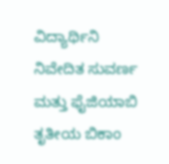ವಿದ್ಯಾರ್ಥಿನಿ ನಿವೇದಿತ ಸುವರ್ಣ ಮತ್ತು ಫೈಜಿಯಾಬಿ ತೃತೀಯ ಬಿಕಾಂ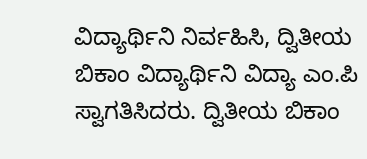ವಿದ್ಯಾರ್ಥಿನಿ ನಿರ್ವಹಿಸಿ, ದ್ವಿತೀಯ ಬಿಕಾಂ ವಿದ್ಯಾರ್ಥಿನಿ ವಿದ್ಯಾ ಎಂ.ಪಿ ಸ್ವಾಗತಿಸಿದರು. ದ್ವಿತೀಯ ಬಿಕಾಂ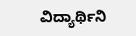ವಿದ್ಯಾರ್ಥಿನಿ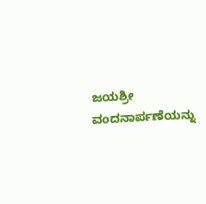ಜಯಶ್ರೀ ವಂದನಾರ್ಪಣೆಯನ್ನು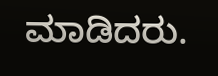ಮಾಡಿದರು.